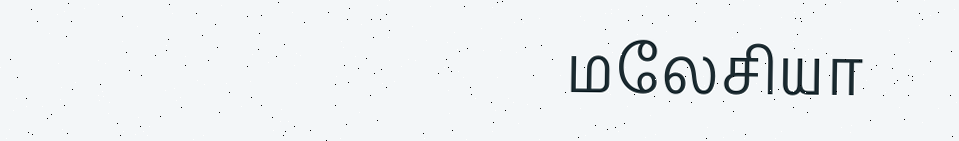மலேசியா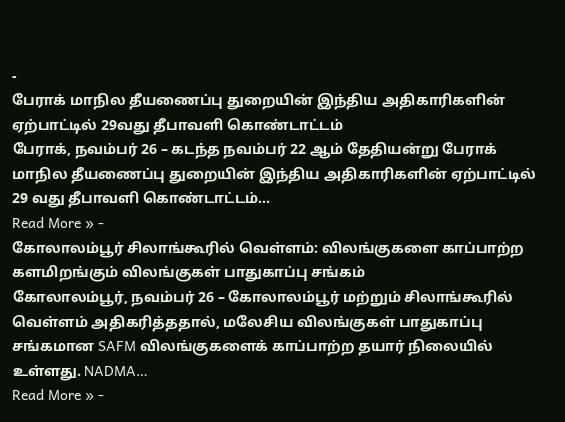-
பேராக் மாநில தீயணைப்பு துறையின் இந்திய அதிகாரிகளின் ஏற்பாட்டில் 29வது தீபாவளி கொண்டாட்டம்
பேராக், நவம்பர் 26 – கடந்த நவம்பர் 22 ஆம் தேதியன்று பேராக் மாநில தீயணைப்பு துறையின் இந்திய அதிகாரிகளின் ஏற்பாட்டில் 29 வது தீபாவளி கொண்டாட்டம்…
Read More » -
கோலாலம்பூர் சிலாங்கூரில் வெள்ளம்: விலங்குகளை காப்பாற்ற களமிறங்கும் விலங்குகள் பாதுகாப்பு சங்கம்
கோலாலம்பூர், நவம்பர் 26 – கோலாலம்பூர் மற்றும் சிலாங்கூரில் வெள்ளம் அதிகரித்ததால், மலேசிய விலங்குகள் பாதுகாப்பு சங்கமான SAFM விலங்குகளைக் காப்பாற்ற தயார் நிலையில் உள்ளது. NADMA…
Read More » -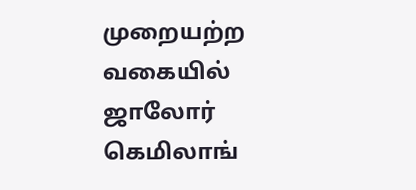முறையற்ற வகையில் ஜாலோர் கெமிலாங்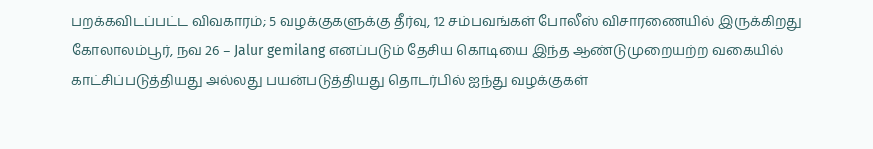பறக்கவிடப்பட்ட விவகாரம்; 5 வழக்குகளுக்கு தீர்வு, 12 சம்பவங்கள் போலீஸ் விசாரணையில் இருக்கிறது
கோலாலம்பூர், நவ 26 – Jalur gemilang எனப்படும் தேசிய கொடியை இந்த ஆண்டுமுறையற்ற வகையில் காட்சிப்படுத்தியது அல்லது பயன்படுத்தியது தொடர்பில் ஐந்து வழக்குகள்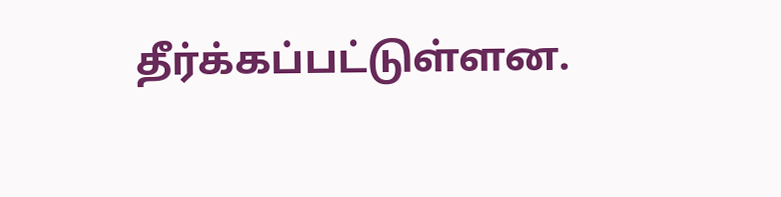தீர்க்கப்பட்டுள்ளன.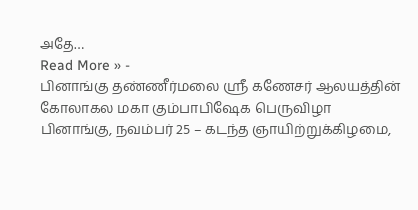அதே…
Read More » -
பினாங்கு தண்ணீர்மலை ஸ்ரீ கணேசர் ஆலயத்தின் கோலாகல மகா கும்பாபிஷேக பெருவிழா
பினாங்கு, நவம்பர் 25 – கடந்த ஞாயிற்றுக்கிழமை,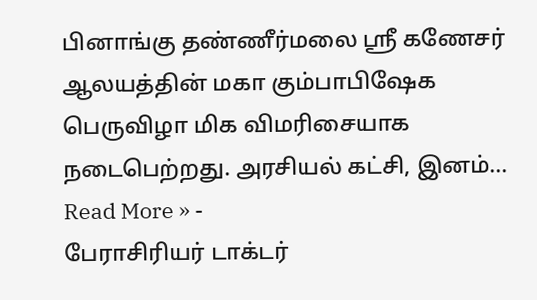பினாங்கு தண்ணீர்மலை ஸ்ரீ கணேசர் ஆலயத்தின் மகா கும்பாபிஷேக பெருவிழா மிக விமரிசையாக நடைபெற்றது. அரசியல் கட்சி, இனம்…
Read More » -
பேராசிரியர் டாக்டர்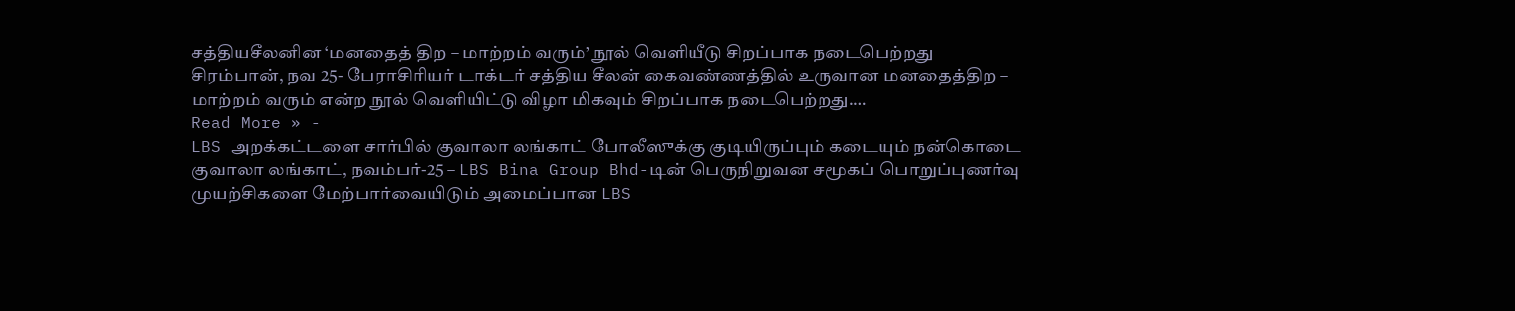சத்தியசீலனின ‘மனதைத் திற – மாற்றம் வரும்’ நூல் வெளியீடு சிறப்பாக நடைபெற்றது
சிரம்பான், நவ 25- பேராசிரியர் டாக்டர் சத்திய சீலன் கைவண்ணத்தில் உருவான மனதைத்திற – மாற்றம் வரும் என்ற நூல் வெளியிட்டு விழா மிகவும் சிறப்பாக நடைபெற்றது.…
Read More » -
LBS அறக்கட்டளை சார்பில் குவாலா லங்காட் போலீஸுக்கு குடியிருப்பும் கடையும் நன்கொடை
குவாலா லங்காட், நவம்பர்-25 – LBS Bina Group Bhd-டின் பெருநிறுவன சமூகப் பொறுப்புணர்வு முயற்சிகளை மேற்பார்வையிடும் அமைப்பான LBS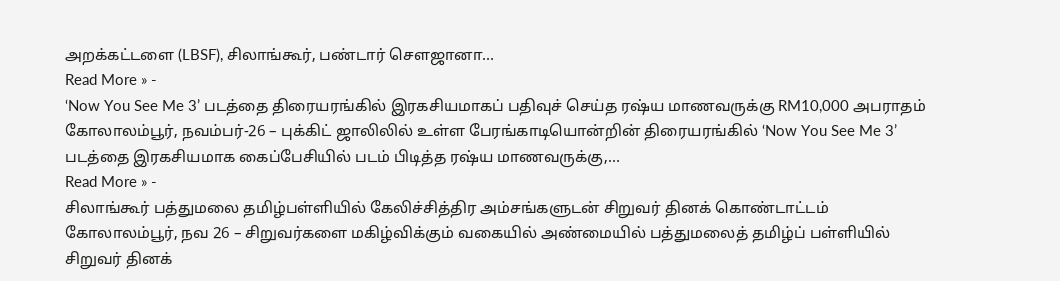அறக்கட்டளை (LBSF), சிலாங்கூர், பண்டார் சௌஜானா…
Read More » -
‘Now You See Me 3’ படத்தை திரையரங்கில் இரகசியமாகப் பதிவுச் செய்த ரஷ்ய மாணவருக்கு RM10,000 அபராதம்
கோலாலம்பூர், நவம்பர்-26 – புக்கிட் ஜாலிலில் உள்ள பேரங்காடியொன்றின் திரையரங்கில் ‘Now You See Me 3’ படத்தை இரகசியமாக கைப்பேசியில் படம் பிடித்த ரஷ்ய மாணவருக்கு,…
Read More » -
சிலாங்கூர் பத்துமலை தமிழ்பள்ளியில் கேலிச்சித்திர அம்சங்களுடன் சிறுவர் தினக் கொண்டாட்டம்
கோலாலம்பூர், நவ 26 – சிறுவர்களை மகிழ்விக்கும் வகையில் அண்மையில் பத்துமலைத் தமிழ்ப் பள்ளியில் சிறுவர் தினக்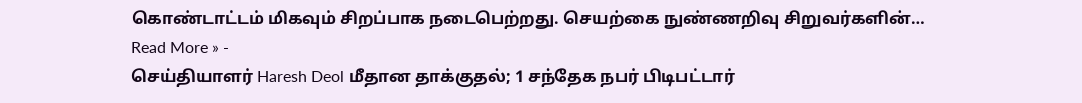கொண்டாட்டம் மிகவும் சிறப்பாக நடைபெற்றது. செயற்கை நுண்ணறிவு சிறுவர்களின்…
Read More » -
செய்தியாளர் Haresh Deol மீதான தாக்குதல்; 1 சந்தேக நபர் பிடிபட்டார்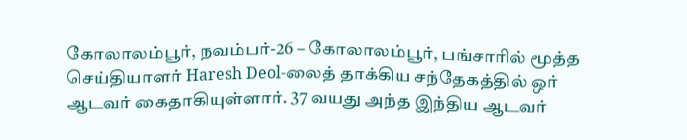கோலாலம்பூர், நவம்பர்-26 – கோலாலம்பூர், பங்சாரில் மூத்த செய்தியாளர் Haresh Deol-லைத் தாக்கிய சந்தேகத்தில் ஒர் ஆடவர் கைதாகியுள்ளார். 37 வயது அந்த இந்திய ஆடவர்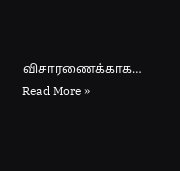விசாரணைக்காக…
Read More »